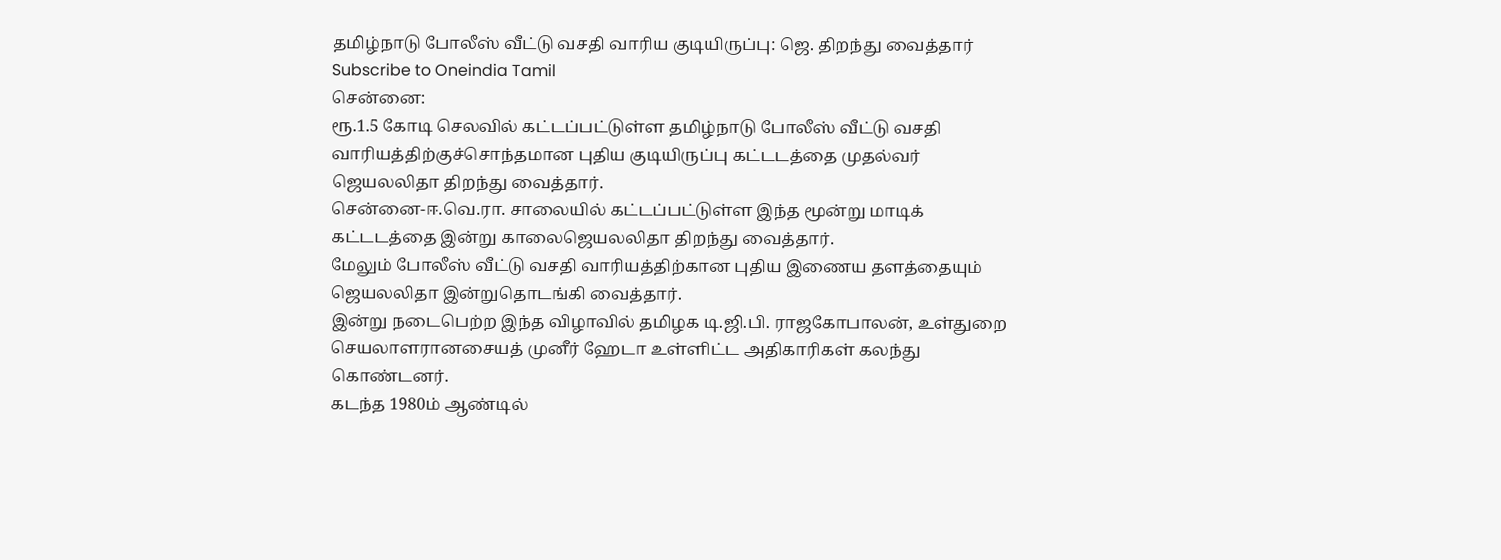தமிழ்நாடு போலீஸ் வீட்டு வசதி வாரிய குடியிருப்பு: ஜெ. திறந்து வைத்தார்
Subscribe to Oneindia Tamil
சென்னை:
ரூ.1.5 கோடி செலவில் கட்டப்பட்டுள்ள தமிழ்நாடு போலீஸ் வீட்டு வசதி வாரியத்திற்குச்சொந்தமான புதிய குடியிருப்பு கட்டடத்தை முதல்வர் ஜெயலலிதா திறந்து வைத்தார்.
சென்னை-ஈ.வெ.ரா. சாலையில் கட்டப்பட்டுள்ள இந்த மூன்று மாடிக் கட்டடத்தை இன்று காலைஜெயலலிதா திறந்து வைத்தார்.
மேலும் போலீஸ் வீட்டு வசதி வாரியத்திற்கான புதிய இணைய தளத்தையும் ஜெயலலிதா இன்றுதொடங்கி வைத்தார்.
இன்று நடைபெற்ற இந்த விழாவில் தமிழக டி.ஜி.பி. ராஜகோபாலன், உள்துறை செயலாளரானசையத் முனீர் ஹேடா உள்ளிட்ட அதிகாரிகள் கலந்து கொண்டனர்.
கடந்த 1980ம் ஆண்டில்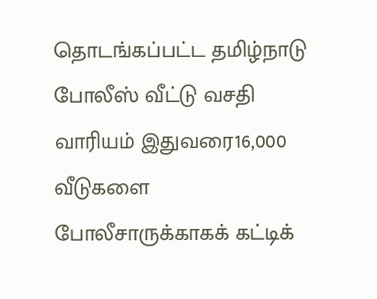தொடங்கப்பட்ட தமிழ்நாடு போலீஸ் வீட்டு வசதி வாரியம் இதுவரை16,000 வீடுகளை போலீசாருக்காகக் கட்டிக்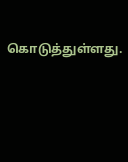கொடுத்துள்ளது.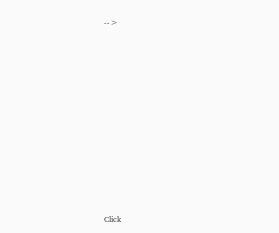-->












Click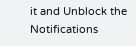it and Unblock the Notifications